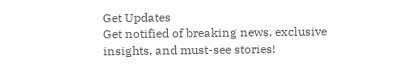Get Updates
Get notified of breaking news, exclusive insights, and must-see stories!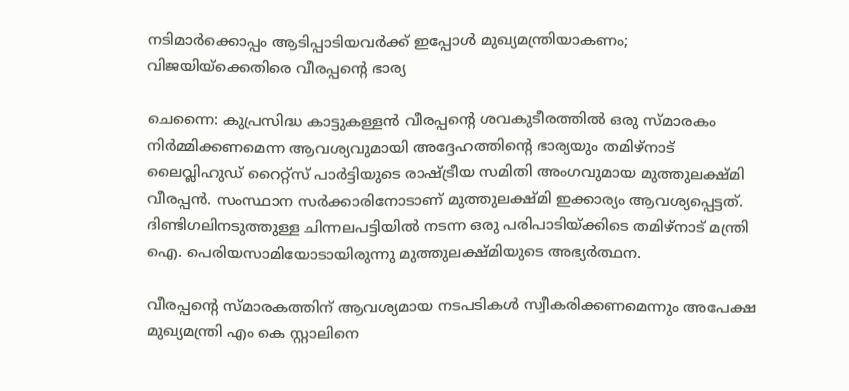നടിമാര്‍ക്കൊപ്പം ആടിപ്പാടിയവര്‍ക്ക് ഇപ്പോള്‍ മുഖ്യമന്ത്രിയാകണം; വിജയിയ്‌ക്കെതിരെ വീരപ്പന്റെ ഭാര്യ

ചെന്നൈ: കുപ്രസിദ്ധ കാട്ടുകള്ളന്‍ വീരപ്പന്റെ ശവകുടീരത്തില്‍ ഒരു സ്മാരകം നിര്‍മ്മിക്കണമെന്ന ആവശ്യവുമായി അദ്ദേഹത്തിന്റെ ഭാര്യയും തമിഴ്നാട് ലൈവ്ലിഹുഡ് റൈറ്റ്സ് പാര്‍ട്ടിയുടെ രാഷ്ട്രീയ സമിതി അംഗവുമായ മുത്തുലക്ഷ്മി വീരപ്പന്‍. സംസ്ഥാന സര്‍ക്കാരിനോടാണ് മുത്തുലക്ഷ്മി ഇക്കാര്യം ആവശ്യപ്പെട്ടത്. ദിണ്ടിഗലിനടുത്തുള്ള ചിന്നലപട്ടിയില്‍ നടന്ന ഒരു പരിപാടിയ്ക്കിടെ തമിഴ്നാട് മന്ത്രി ഐ. പെരിയസാമിയോടായിരുന്നു മുത്തുലക്ഷ്മിയുടെ അഭ്യര്‍ത്ഥന.

വീരപ്പന്റെ സ്മാരകത്തിന് ആവശ്യമായ നടപടികള്‍ സ്വീകരിക്കണമെന്നും അപേക്ഷ മുഖ്യമന്ത്രി എം കെ സ്റ്റാലിനെ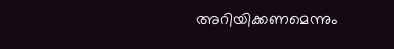അറിയിക്കണമെന്നും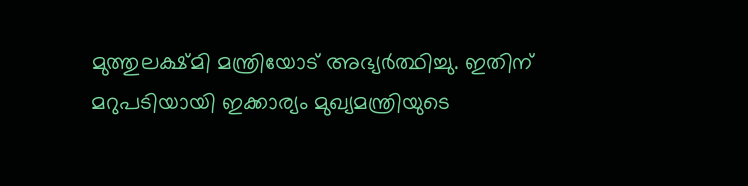മുത്തുലക്ഷ്മി മന്ത്രിയോട് അഭ്യര്‍ത്ഥിച്ചു. ഇതിന് മറുപടിയായി ഇക്കാര്യം മുഖ്യമന്ത്രിയുടെ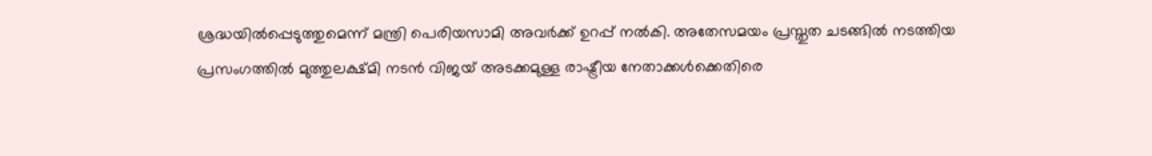ശ്രദ്ധയില്‍പ്പെടുത്തുമെന്ന് മന്ത്രി പെരിയസാമി അവര്‍ക്ക് ഉറപ്പ് നല്‍കി. അതേസമയം പ്രസ്തുത ചടങ്ങില്‍ നടത്തിയ പ്രസംഗത്തില്‍ മുത്തുലക്ഷ്മി നടന്‍ വിജയ് അടക്കമുള്ള രാഷ്ട്രീയ നേതാക്കള്‍ക്കെതിരെ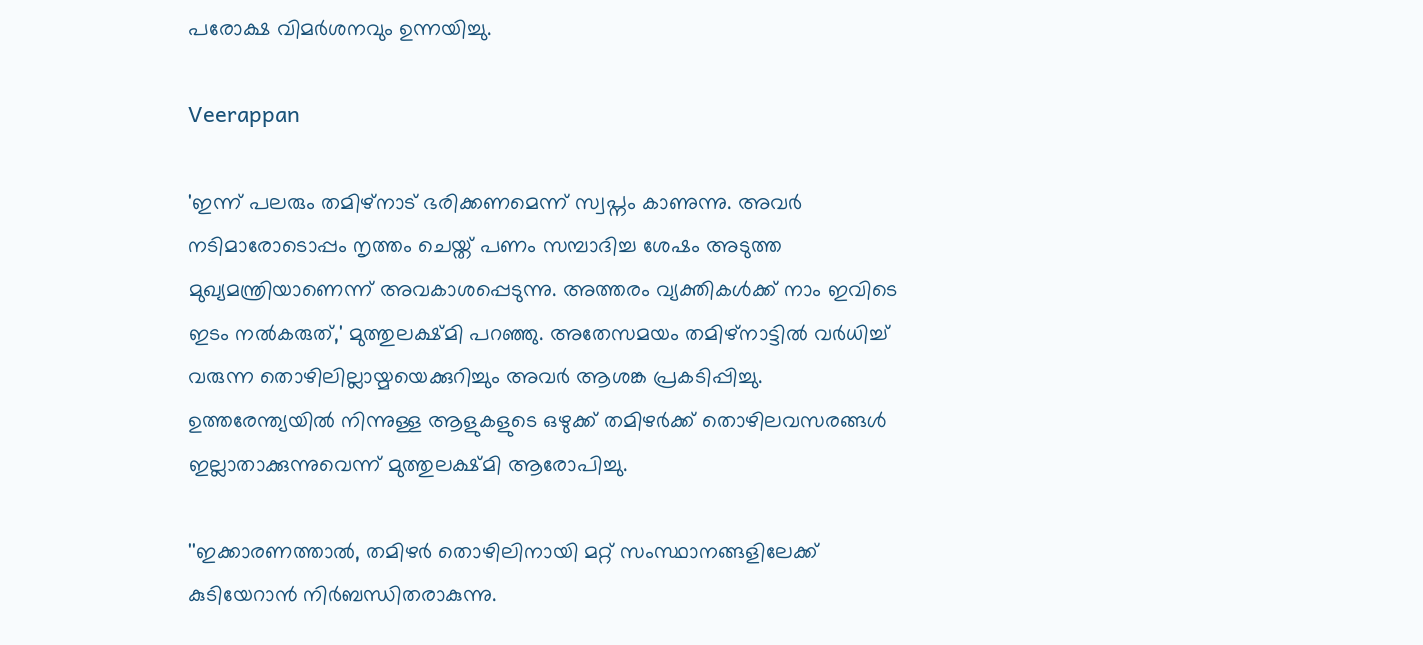പരോക്ഷ വിമര്‍ശനവും ഉന്നയിച്ചു.

Veerappan

'ഇന്ന് പലരും തമിഴ്നാട് ഭരിക്കണമെന്ന് സ്വപ്നം കാണുന്നു. അവര്‍ നടിമാരോടൊപ്പം നൃത്തം ചെയ്ത് പണം സമ്പാദിച്ച ശേഷം അടുത്ത മുഖ്യമന്ത്രിയാണെന്ന് അവകാശപ്പെടുന്നു. അത്തരം വ്യക്തികള്‍ക്ക് നാം ഇവിടെ ഇടം നല്‍കരുത്,' മുത്തുലക്ഷ്മി പറഞ്ഞു. അതേസമയം തമിഴ്‌നാട്ടില്‍ വര്‍ധിച്ച് വരുന്ന തൊഴിലില്ലായ്മയെക്കുറിച്ചും അവര്‍ ആശങ്ക പ്രകടിപ്പിച്ചു. ഉത്തരേന്ത്യയില്‍ നിന്നുള്ള ആളുകളുടെ ഒഴുക്ക് തമിഴര്‍ക്ക് തൊഴിലവസരങ്ങള്‍ ഇല്ലാതാക്കുന്നുവെന്ന് മുത്തുലക്ഷ്മി ആരോപിച്ചു.

''ഇക്കാരണത്താല്‍, തമിഴര്‍ തൊഴിലിനായി മറ്റ് സംസ്ഥാനങ്ങളിലേക്ക് കുടിയേറാന്‍ നിര്‍ബന്ധിതരാകുന്നു.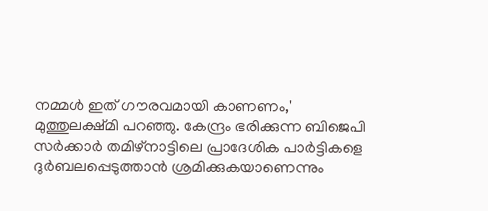നമ്മള്‍ ഇത് ഗൗരവമായി കാണണം,' മുത്തുലക്ഷ്മി പറഞ്ഞു. കേന്ദ്രം ഭരിക്കുന്ന ബിജെപി സര്‍ക്കാര്‍ തമിഴ്നാട്ടിലെ പ്രാദേശിക പാര്‍ട്ടികളെ ദുര്‍ബലപ്പെടുത്താന്‍ ശ്രമിക്കുകയാണെന്നും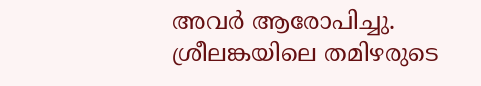അവര്‍ ആരോപിച്ചു. ശ്രീലങ്കയിലെ തമിഴരുടെ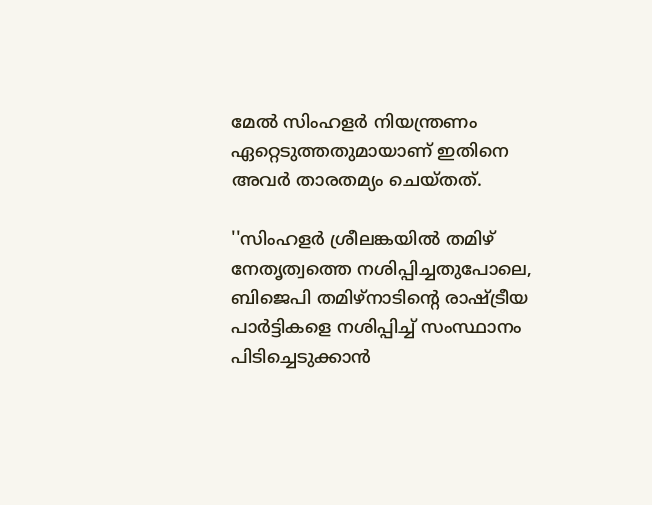മേല്‍ സിംഹളര്‍ നിയന്ത്രണം ഏറ്റെടുത്തതുമായാണ് ഇതിനെ അവര്‍ താരതമ്യം ചെയ്തത്.

''സിംഹളര്‍ ശ്രീലങ്കയില്‍ തമിഴ് നേതൃത്വത്തെ നശിപ്പിച്ചതുപോലെ, ബിജെപി തമിഴ്നാടിന്റെ രാഷ്ട്രീയ പാര്‍ട്ടികളെ നശിപ്പിച്ച് സംസ്ഥാനം പിടിച്ചെടുക്കാന്‍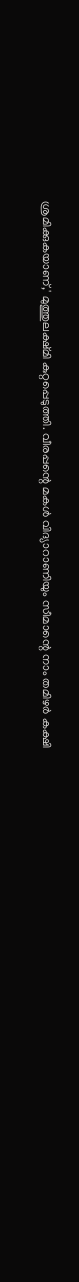ശ്രമിക്കുകയാണ്,' മുത്തുലക്ഷ്മി കുറ്റപ്പെടുത്തി. വീരപ്പന്റെ മകള്‍ വിദ്യാറാണിയും സീമാന്റെ നാം തമിഴര്‍ കക്ഷി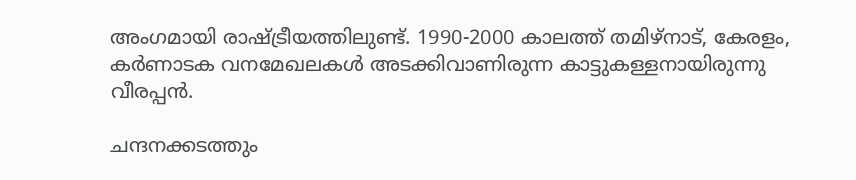അംഗമായി രാഷ്ട്രീയത്തിലുണ്ട്. 1990-2000 കാലത്ത് തമിഴ്‌നാട്, കേരളം, കര്‍ണാടക വനമേഖലകള്‍ അടക്കിവാണിരുന്ന കാട്ടുകള്ളനായിരുന്നു വീരപ്പന്‍.

ചന്ദനക്കടത്തും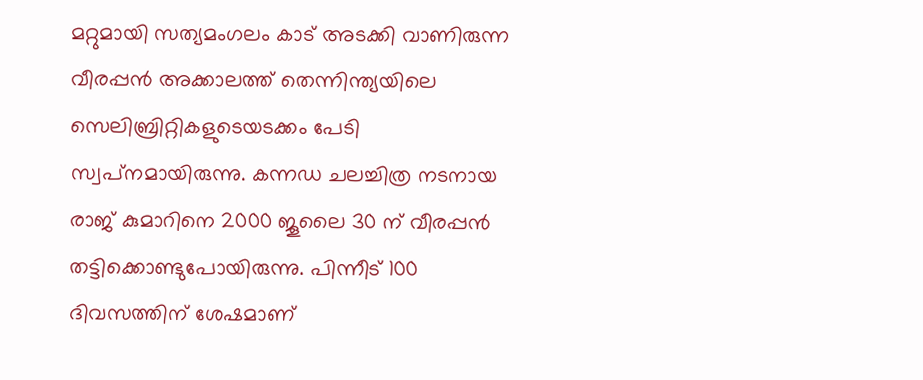മറ്റുമായി സത്യമംഗലം കാട് അടക്കി വാണിരുന്ന വീരപ്പന്‍ അക്കാലത്ത് തെന്നിന്ത്യയിലെ സെലിബ്രിറ്റികളുടെയടക്കം പേടി സ്വപ്‌നമായിരുന്നു. കന്നഡ ചലച്ചിത്ര നടനായ രാജ് കുമാറിനെ 2000 ജൂലൈ 30 ന് വീരപ്പന്‍ തട്ടിക്കൊണ്ടുപോയിരുന്നു. പിന്നീട് 100 ദിവസത്തിന് ശേഷമാണ്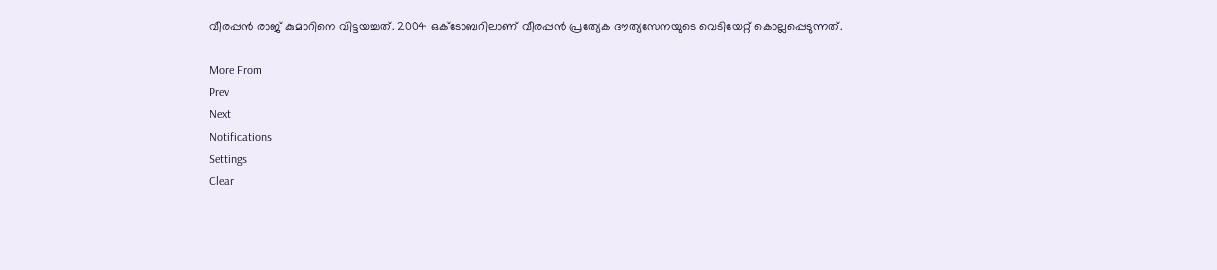വീരപ്പന്‍ രാജ് കുമാറിനെ വിട്ടയച്ചത്. 2004 ഒക്ടോബറിലാണ് വീരപ്പന്‍ പ്രത്യേക ദൗത്യസേനയുടെ വെടിയേറ്റ് കൊല്ലപ്പെടുന്നത്.

More From
Prev
Next
Notifications
Settings
Clear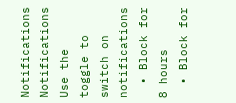Notifications
Notifications
Use the toggle to switch on notifications
  • Block for 8 hours
  • Block for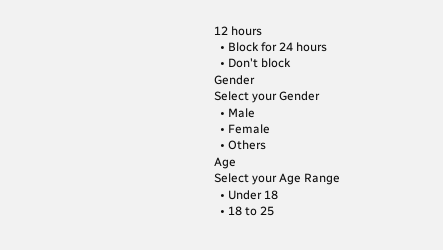12 hours
  • Block for 24 hours
  • Don't block
Gender
Select your Gender
  • Male
  • Female
  • Others
Age
Select your Age Range
  • Under 18
  • 18 to 25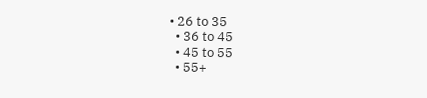• 26 to 35
  • 36 to 45
  • 45 to 55
  • 55+